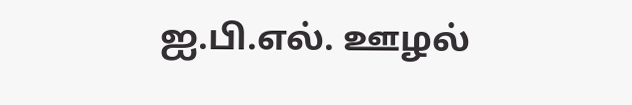ஐ.பி.எல். ஊழல்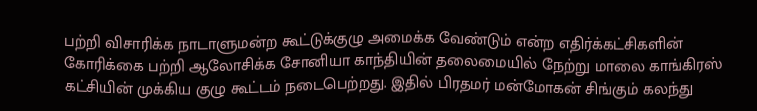பற்றி விசாரிக்க நாடாளுமன்ற கூட்டுக்குழு அமைக்க வேண்டும் என்ற எதிர்க்கட்சிகளின் கோரிக்கை பற்றி ஆலோசிக்க சோனியா காந்தியின் தலைமையில் நேற்று மாலை காங்கிரஸ் கட்சியின் முக்கிய குழு கூட்டம் நடைபெற்றது. இதில் பிரதமர் மன்மோகன் சிங்கும் கலந்து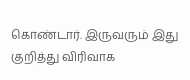கொண்டார். இருவரும் இது குறித்து விரிவாக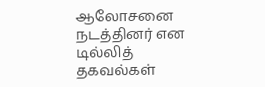ஆலோசனை நடத்தினர் என டில்லித் தகவல்கள்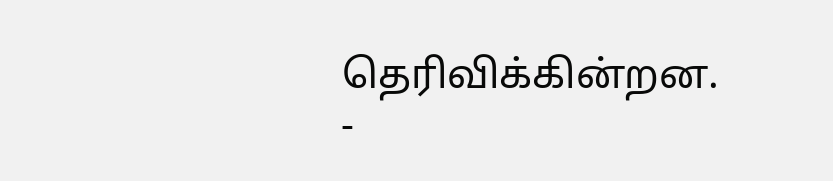தெரிவிக்கின்றன.
-